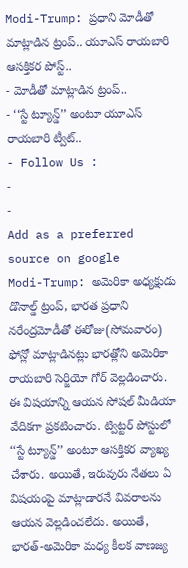Modi-Trump: ప్రధాని మోడీతో మాట్లాడిన ట్రంప్.. యూఎస్ రాయబారి ఆసక్తికర పోస్ట్..
- మోడీతో మాట్లాడిన ట్రంప్..
- ‘‘స్టే ట్యూన్డ్’’ అంటూ యూఎస్ రాయబారి ట్వీట్..
- Follow Us :
-
-
Add as a preferred
source on google
Modi-Trump: అమెరికా అధ్యక్షుడు డొనాల్డ్ ట్రంప్, భారత ప్రధాని నరేంద్రమోడీతో ఈరోజు(సోమవారం) ఫోన్లో మాట్లాడినట్లు భారత్లోని అమెరికా రాయబారి సెర్జియో గోర్ వెల్లడించారు. ఈ విషయాన్ని ఆయన సోషల్ మీడియా వేదికగా ప్రకటించారు. ట్విట్టర్ పోస్టులో ‘‘స్టే ట్యూన్డ్’’ అంటూ ఆసక్తికర వ్యాఖ్య చేశారు. అయితే, ఇరువురు నేతలు ఏ విషయంపై మాట్లాడారనే వివరాలను ఆయన వెల్లడించలేదు. అయితే, భారత్-అమెరికా మధ్య కీలక వాణజ్య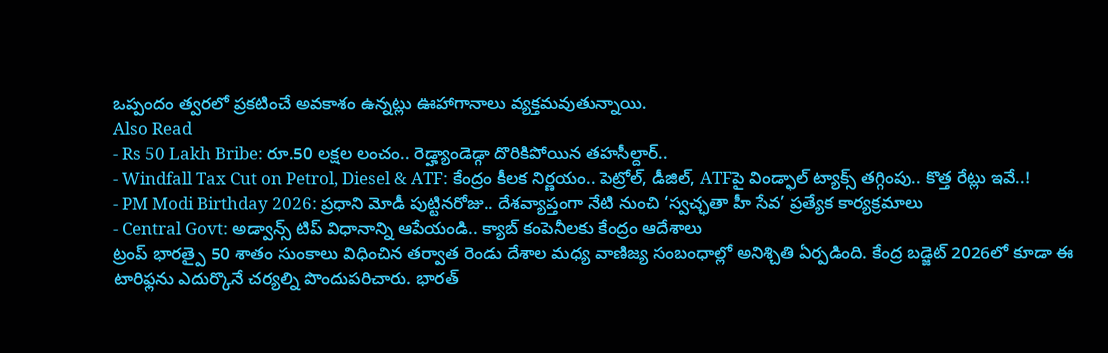ఒప్పందం త్వరలో ప్రకటించే అవకాశం ఉన్నట్లు ఊహాగానాలు వ్యక్తమవుతున్నాయి.
Also Read
- Rs 50 Lakh Bribe: రూ.50 లక్షల లంచం.. రెడ్హ్యాండెడ్గా దొరికిపోయిన తహసీల్దార్..
- Windfall Tax Cut on Petrol, Diesel & ATF: కేంద్రం కీలక నిర్ణయం.. పెట్రోల్, డీజిల్, ATFపై విండ్ఫాల్ ట్యాక్స్ తగ్గింపు.. కొత్త రేట్లు ఇవే..!
- PM Modi Birthday 2026: ప్రధాని మోడీ పుట్టినరోజు.. దేశవ్యాప్తంగా నేటి నుంచి ‘స్వచ్ఛతా హీ సేవ’ ప్రత్యేక కార్యక్రమాలు
- Central Govt: అడ్వాన్స్ టిప్ విధానాన్ని ఆపేయండి.. క్యాబ్ కంపెనీలకు కేంద్రం ఆదేశాలు
ట్రంప్ భారత్పై 50 శాతం సుంకాలు విధించిన తర్వాత రెండు దేశాల మధ్య వాణిజ్య సంబంధాల్లో అనిశ్చితి ఏర్పడింది. కేంద్ర బడ్జెట్ 2026లో కూడా ఈ టారిఫ్లను ఎదుర్కొనే చర్యల్ని పొందుపరిచారు. భారత్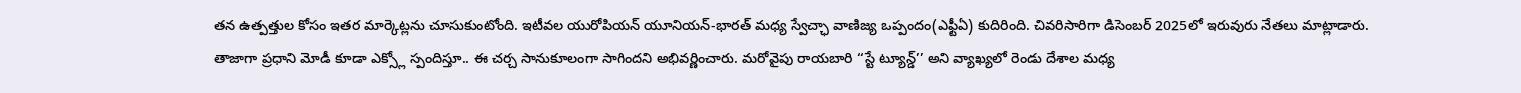తన ఉత్పత్తుల కోసం ఇతర మార్కెట్లను చూసుకుంటోంది. ఇటీవల యురోపియన్ యూనియన్-భారత్ మధ్య స్వేచ్ఛా వాణిజ్య ఒప్పందం(ఎఫ్టీఏ) కుదిరింది. చివరిసారిగా డిసెంబర్ 2025లో ఇరువురు నేతలు మాట్లాడారు.
తాజాగా ప్రధాని మోడీ కూడా ఎక్స్లో స్పందిస్తూ.. ఈ చర్చ సానుకూలంగా సాగిందని అభివర్ణించారు. మరోవైపు రాయబారి ‘‘స్టే ట్యూన్డ్’’ అని వ్యాఖ్యలో రెండు దేశాల మధ్య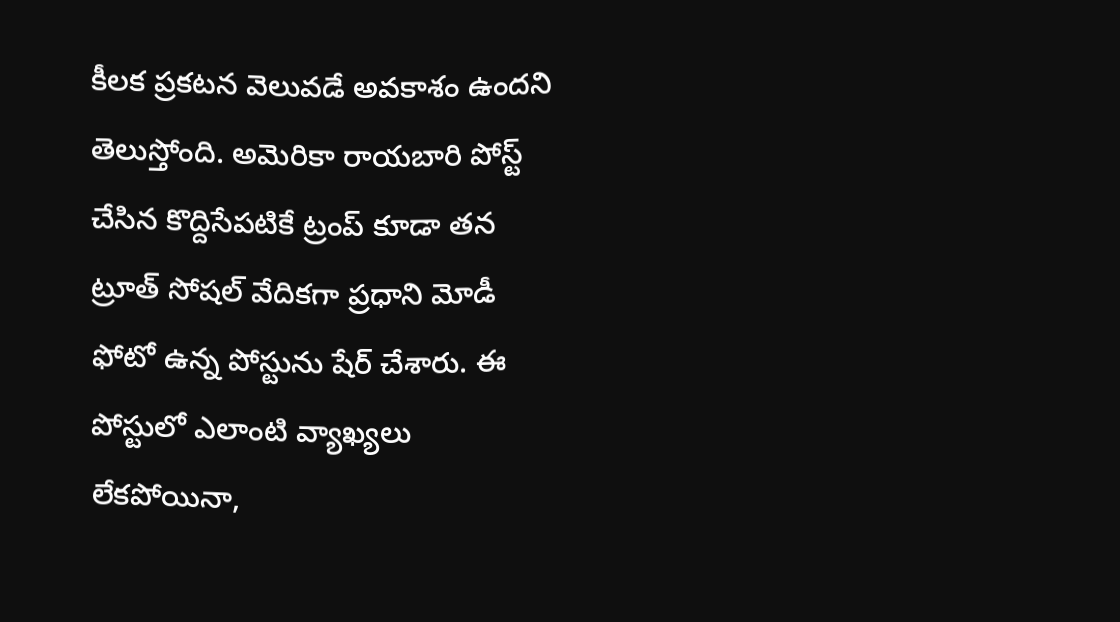కీలక ప్రకటన వెలువడే అవకాశం ఉందని తెలుస్తోంది. అమెరికా రాయబారి పోస్ట్ చేసిన కొద్దిసేపటికే ట్రంప్ కూడా తన ట్రూత్ సోషల్ వేదికగా ప్రధాని మోడీ ఫోటో ఉన్న పోస్టును షేర్ చేశారు. ఈ పోస్టులో ఎలాంటి వ్యాఖ్యలు లేకపోయినా,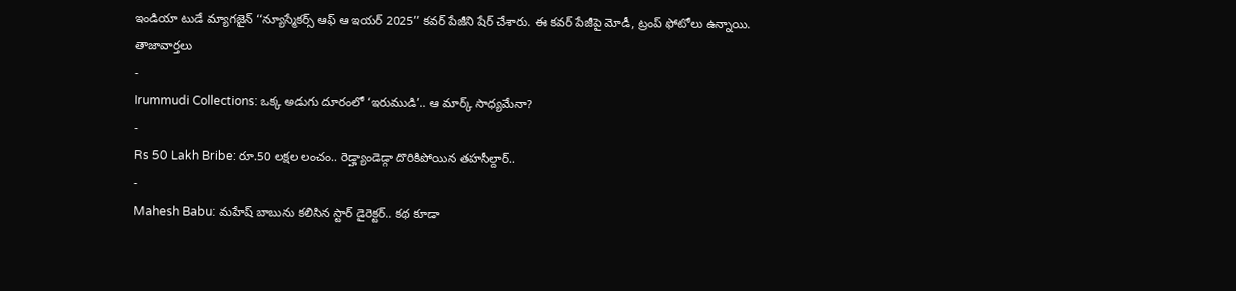ఇండియా టుడే మ్యాగజైన్ ‘‘న్యూస్మేకర్స్ ఆఫ్ ఆ ఇయర్ 2025’’ కవర్ పేజీని షేర్ చేశారు. ఈ కవర్ పేజీపై మోడీ, ట్రంప్ ఫోటోలు ఉన్నాయి.
తాజావార్తలు
-
Irummudi Collections: ఒక్క అడుగు దూరంలో ‘ఇరుముడి’.. ఆ మార్క్ సాధ్యమేనా?
-
Rs 50 Lakh Bribe: రూ.50 లక్షల లంచం.. రెడ్హ్యాండెడ్గా దొరికిపోయిన తహసీల్దార్..
-
Mahesh Babu: మహేష్ బాబును కలిసిన స్టార్ డైరెక్టర్.. కథ కూడా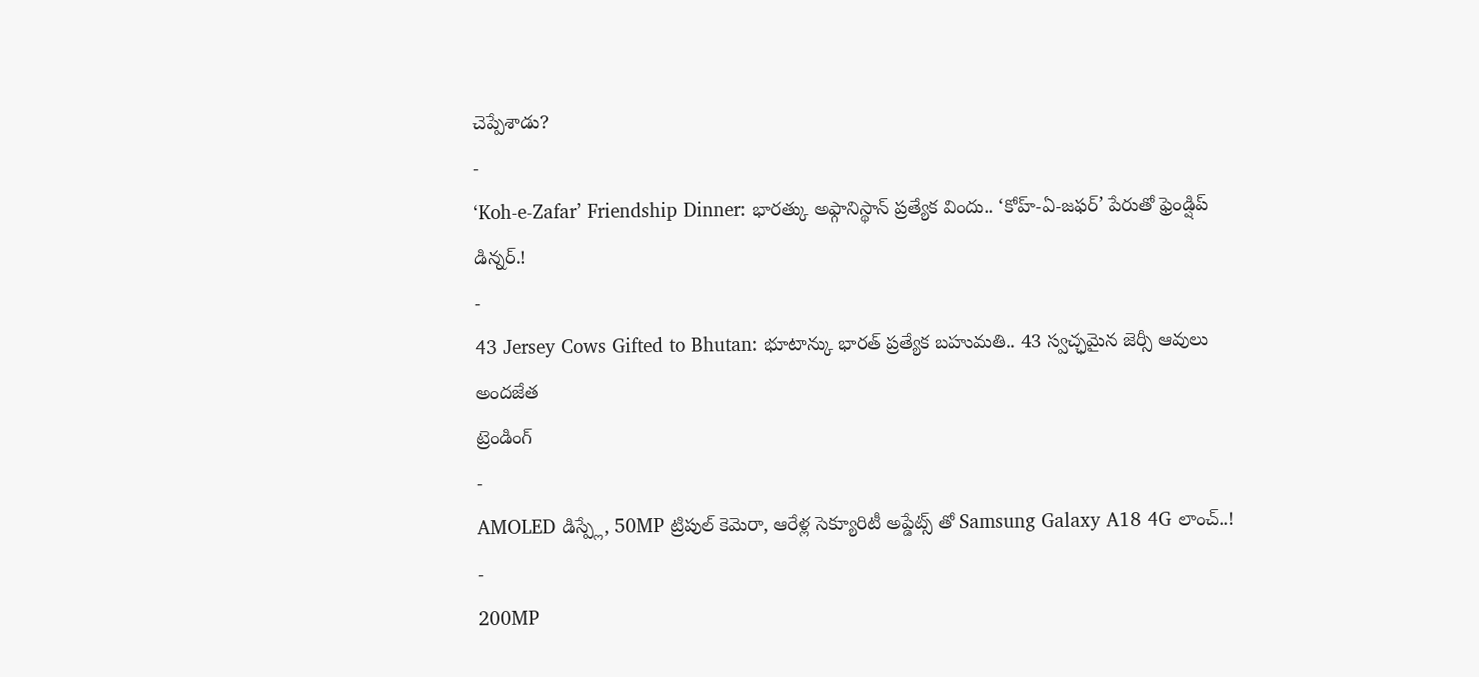చెప్పేశాడు?
-
‘Koh-e-Zafar’ Friendship Dinner: భారత్కు అఫ్గానిస్థాన్ ప్రత్యేక విందు.. ‘కోహ్-ఏ-జఫర్’ పేరుతో ఫ్రెండ్షిప్ డిన్నర్.!
-
43 Jersey Cows Gifted to Bhutan: భూటాన్కు భారత్ ప్రత్యేక బహుమతి.. 43 స్వచ్ఛమైన జెర్సీ ఆవులు అందజేత
ట్రెండింగ్
-
AMOLED డిస్ప్లే, 50MP ట్రిపుల్ కెమెరా, ఆరేళ్ల సెక్యూరిటీ అప్డేట్స్ తో Samsung Galaxy A18 4G లాంచ్..!
-
200MP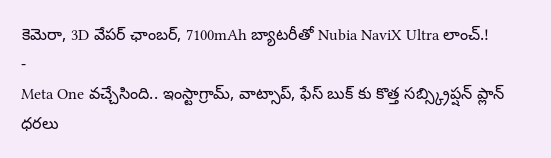కెమెరా, 3D వేపర్ ఛాంబర్, 7100mAh బ్యాటరీతో Nubia NaviX Ultra లాంచ్.!
-
Meta One వచ్చేసింది.. ఇంస్టాగ్రామ్, వాట్సాప్, ఫేస్ బుక్ కు కొత్త సబ్స్క్రిప్షన్ ప్లాన్ ధరలు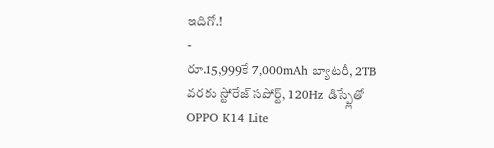ఇదిగో.!
-
రూ.15,999కే 7,000mAh బ్యాటరీ, 2TB వరకు స్టోరేజ్ సపోర్ట్, 120Hz డిస్ప్లేతో OPPO K14 Lite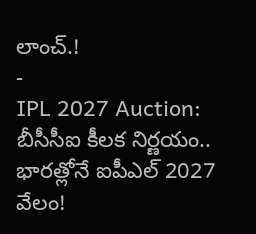లాంచ్.!
-
IPL 2027 Auction: బీసీసీఐ కీలక నిర్ణయం.. భారత్లోనే ఐపీఎల్ 2027 వేలం!